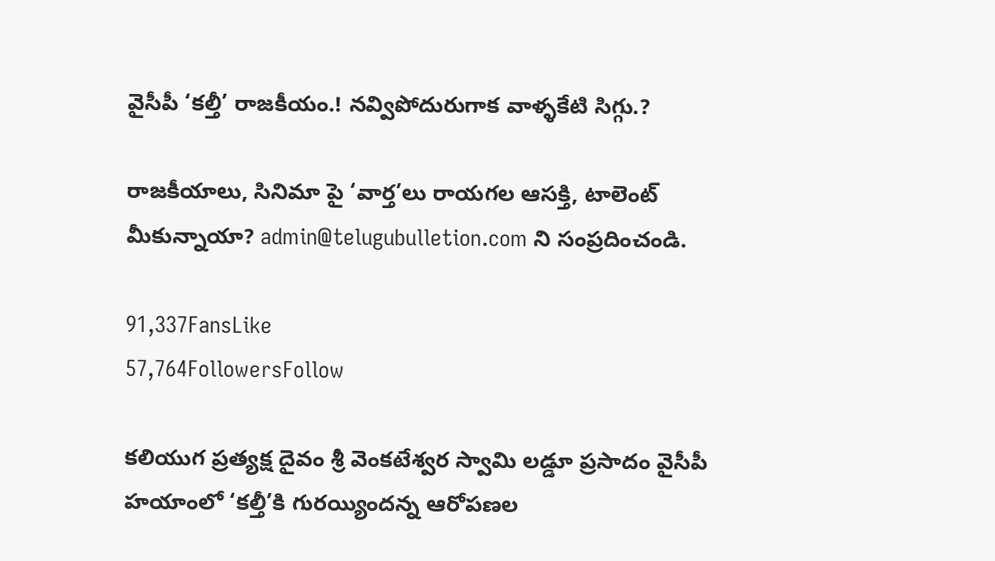వైసీపీ ‘కల్తీ’ రాజకీయం.! నవ్విపోదురుగాక వాళ్ళకేటి సిగ్గు.?

రాజకీయాలు, సినిమా పై ‘వార్త’లు రాయగల ఆసక్తి, టాలెంట్ మీకున్నాయా? admin@telugubulletion.com ని సంప్రదించండి.

91,337FansLike
57,764FollowersFollow

కలియుగ ప్రత్యక్ష దైవం శ్రీ వెంకటేశ్వర స్వామి లడ్డూ ప్రసాదం వైసీపీ హయాంలో ‘కల్తీ’కి గురయ్యిందన్న ఆరోపణల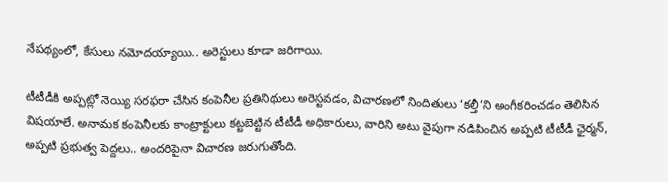నేపథ్యంలో, కేసులు నమోదయ్యాయి.. అరెస్టులు కూడా జరిగాయి.

టీటీడీకి అప్పట్లో నెయ్యి సరఫరా చేసిన కంపెనీల ప్రతినిథులు అరెస్టవడం, విచారణలో నిందితులు ‘కల్తీ’ని అంగీకరించడం తెలిసిన విషయాలే. అనామక కంపెనీలకు కాంట్రాక్టులు కట్టబెట్టిన టీటీడీ అధికారులు, వారిని అటు వైపుగా నడిపించిన అప్పటి టీటీడీ ఛైర్మన్, అప్పటి ప్రభుత్వ పెద్దలు.. అందరిపైనా విచారణ జరుగుతోంది.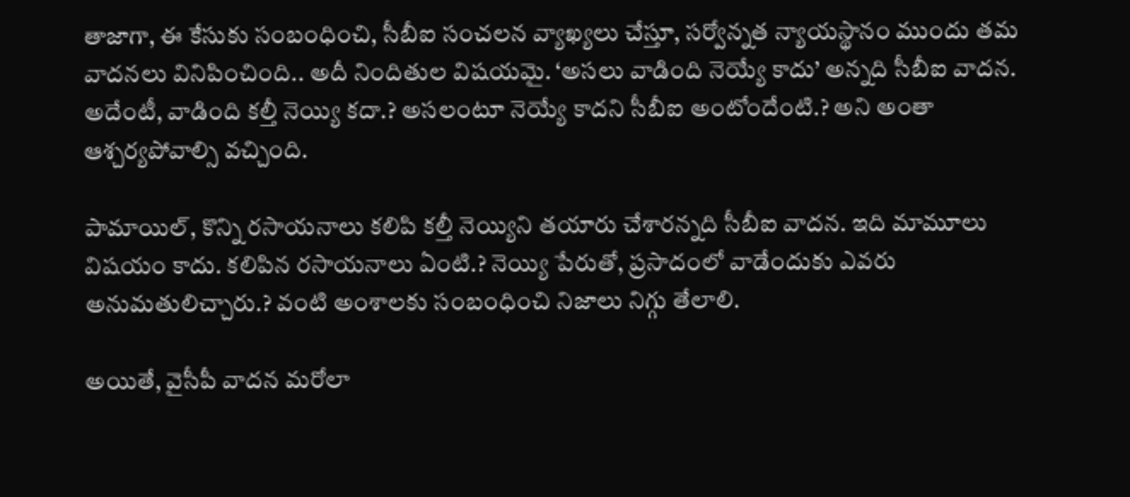తాజాగా, ఈ కేసుకు సంబంధించి, సీబీఐ సంచలన వ్యాఖ్యలు చేస్తూ, సర్వోన్నత న్యాయస్థానం ముందు తమ వాదనలు వినిపించింది.. అదీ నిందితుల విషయమై. ‘అసలు వాడింది నెయ్యే కాదు’ అన్నది సీబీఐ వాదన. అదేంటీ, వాడింది కల్తీ నెయ్యి కదా.? అసలంటూ నెయ్యే కాదని సీబీఐ అంటోందేంటి.? అని అంతా ఆశ్చర్యపోవాల్సి వచ్చింది.

పామాయిల్, కొన్ని రసాయనాలు కలిపి కల్తీ నెయ్యిని తయారు చేశారన్నది సీబీఐ వాదన. ఇది మామూలు విషయం కాదు. కలిపిన రసాయనాలు ఏంటి.? నెయ్యి పేరుతో, ప్రసాదంలో వాడేందుకు ఎవరు అనుమతులిచ్చారు.? వంటి అంశాలకు సంబంధించి నిజాలు నిగ్గు తేలాలి.

అయితే, వైసీపీ వాదన మరోలా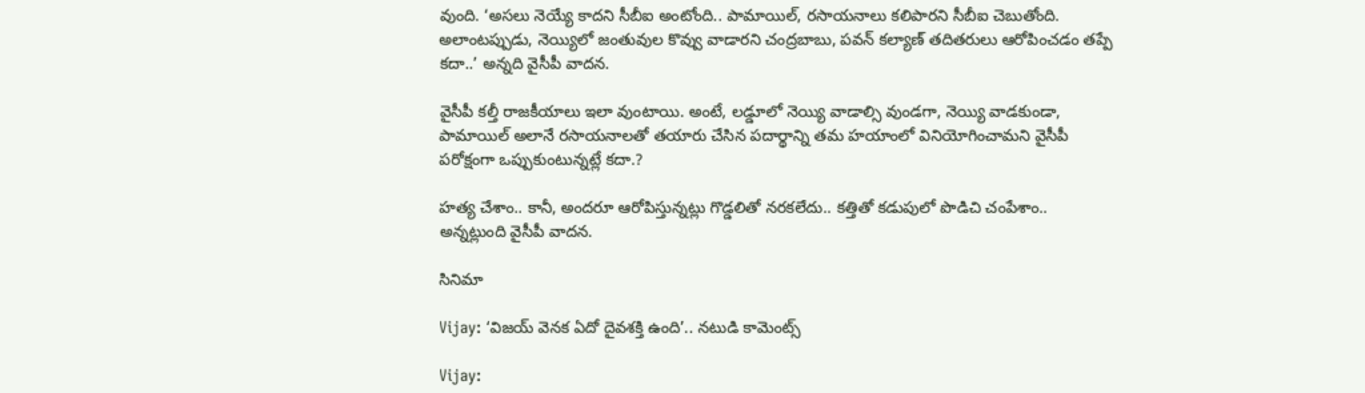వుంది. ‘అసలు నెయ్యే కాదని సీబీఐ అంటోంది.. పామాయిల్, రసాయనాలు కలిపారని సీబీఐ చెబుతోంది. అలాంటప్పుడు, నెయ్యిలో జంతువుల కొవ్వు వాడారని చంద్రబాబు, పవన్ కల్యాణ్ తదితరులు ఆరోపించడం తప్పే కదా..’ అన్నది వైసీపీ వాదన.

వైసీపీ కల్తీ రాజకీయాలు ఇలా వుంటాయి. అంటే, లడ్డూలో నెయ్యి వాడాల్సి వుండగా, నెయ్యి వాడకుండా, పామాయిల్ అలానే రసాయనాలతో తయారు చేసిన పదార్థాన్ని తమ హయాంలో వినియోగించామని వైసీపీ పరోక్షంగా ఒప్పుకుంటున్నట్లే కదా.?

హత్య చేశాం.. కానీ, అందరూ ఆరోపిస్తున్నట్లు గొడ్డలితో నరకలేదు.. కత్తితో కడుపులో పొడిచి చంపేశాం.. అన్నట్లుంది వైసీపీ వాదన.

సినిమా

Vijay: ‘విజయ్ వెనక ఏదో దైవశక్తి ఉంది’.. నటుడి కామెంట్స్

Vijay: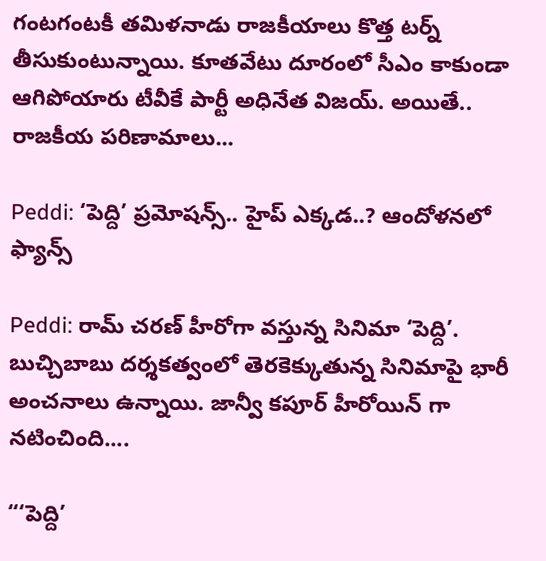గంటగంటకీ తమిళనాడు రాజకీయాలు కొత్త టర్న్ తీసుకుంటున్నాయి. కూతవేటు దూరంలో సీఎం కాకుండా ఆగిపోయారు టీవీకే పార్టీ అధినేత విజయ్. అయితే.. రాజకీయ పరిణామాలు...

Peddi: ‘పెద్ది’ ప్రమోషన్స్.. హైప్ ఎక్కడ..? ఆందోళనలో ఫ్యాన్స్

Peddi: రామ్ చరణ్ హీరోగా వస్తున్న సినిమా ‘పెద్ది’. బుచ్చిబాబు దర్శకత్వంలో తెరకెక్కుతున్న సినిమాపై భారీ అంచనాలు ఉన్నాయి. జాన్వీ కపూర్ హీరోయిన్ గా నటించింది....

“‘పెద్ది’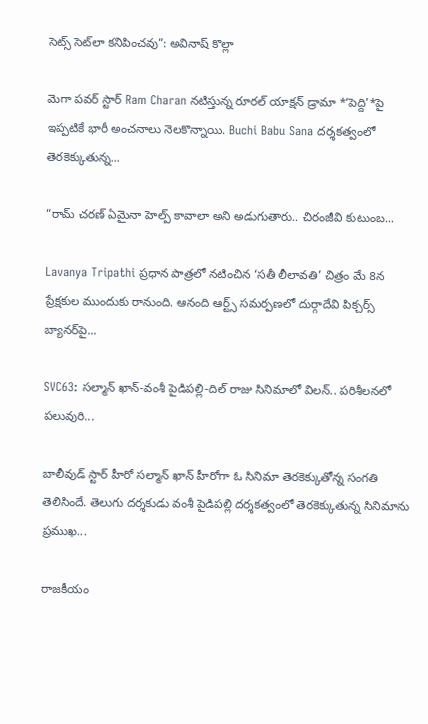సెట్స్ సెట్‌లా కనిపించవు”: అవినాష్ కొల్లా

మెగా పవర్ స్టార్ Ram Charan నటిస్తున్న రూరల్ యాక్షన్ డ్రామా *‘పెద్ది’*పై ఇప్పటికే భారీ అంచనాలు నెలకొన్నాయి. Buchi Babu Sana దర్శకత్వంలో తెరకెక్కుతున్న...

“రామ్ చరణ్ ఏమైనా హెల్ప్ కావాలా అని అడుగుతారు.. చిరంజీవి కుటుంబ...

Lavanya Tripathi ప్రధాన పాత్రలో నటించిన ‘సతీ లీలావతి’ చిత్రం మే 8న ప్రేక్షకుల ముందుకు రానుంది. ఆనంది ఆర్ట్స్ సమర్పణలో దుర్గాదేవి పిక్చర్స్ బ్యానర్‌పై...

SVC63: సల్మాన్ ఖాన్-వంశీ పైడిపల్లి-దిల్ రాజు సినిమాలో విలన్.. పరిశీలనలో పలువురి...

బాలీవుడ్ స్టార్ హీరో సల్మాన్ ఖాన్ హీరోగా ఓ సినిమా తెరకెక్కుతోన్న సంగతి తెలిసిందే. తెలుగు దర్శకుడు వంశీ పైడిపల్లి దర్శకత్వంలో తెరకెక్కుతున్న సినిమాను ప్రముఖ...

రాజకీయం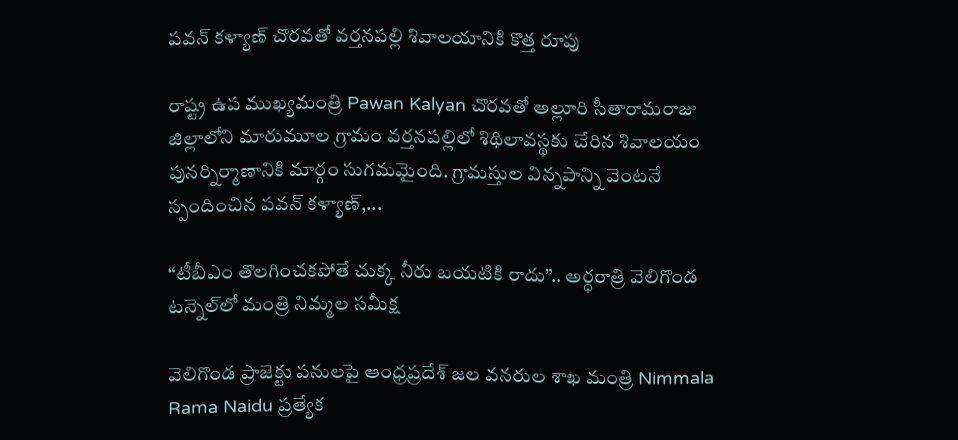పవన్ కళ్యాణ్ చొరవతో వర్తనపల్లి శివాలయానికి కొత్త రూపు

రాష్ట్ర ఉప ముఖ్యమంత్రి Pawan Kalyan చొరవతో అల్లూరి సీతారామరాజు జిల్లాలోని మారుమూల గ్రామం వర్తనపల్లిలో శిథిలావస్థకు చేరిన శివాలయం పునర్నిర్మాణానికి మార్గం సుగమమైంది. గ్రామస్తుల విన్నపాన్ని వెంటనే స్పందించిన పవన్ కళ్యాణ్,...

“టీబీఎం తొలగించకపోతే చుక్క నీరు బయటికి రాదు”.. అర్ధరాత్రి వెలిగొండ టన్నెల్‌లో మంత్రి నిమ్మల సమీక్ష

వెలిగొండ ప్రాజెక్టు పనులపై ఆంధ్రప్రదేశ్ జల వనరుల శాఖ మంత్రి Nimmala Rama Naidu ప్రత్యేక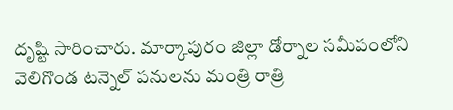దృష్టి సారించారు. మార్కాపురం జిల్లా డోర్నాల సమీపంలోని వెలిగొండ టన్నెల్ పనులను మంత్రి రాత్రి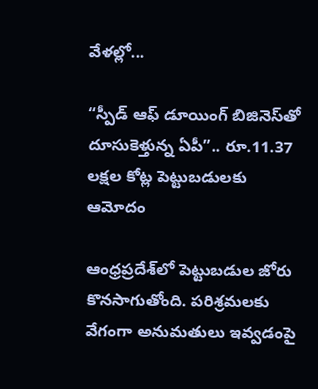వేళల్లో...

“స్పీడ్ ఆఫ్ డూయింగ్ బిజినెస్‌తో దూసుకెళ్తున్న ఏపీ”.. రూ.11.37 లక్షల కోట్ల పెట్టుబడులకు ఆమోదం

ఆంధ్రప్రదేశ్‌లో పెట్టుబడుల జోరు కొనసాగుతోంది. పరిశ్రమలకు వేగంగా అనుమతులు ఇవ్వడంపై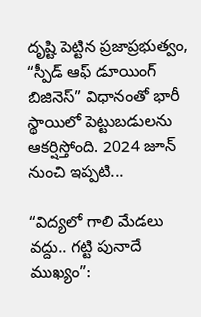దృష్టి పెట్టిన ప్రజాప్రభుత్వం, “స్పీడ్ ఆఫ్ డూయింగ్ బిజినెస్” విధానంతో భారీ స్థాయిలో పెట్టుబడులను ఆకర్షిస్తోంది. 2024 జూన్ నుంచి ఇప్పటి...

“విద్యలో గాలి మేడలు వద్దు.. గట్టి పునాదే ముఖ్యం”: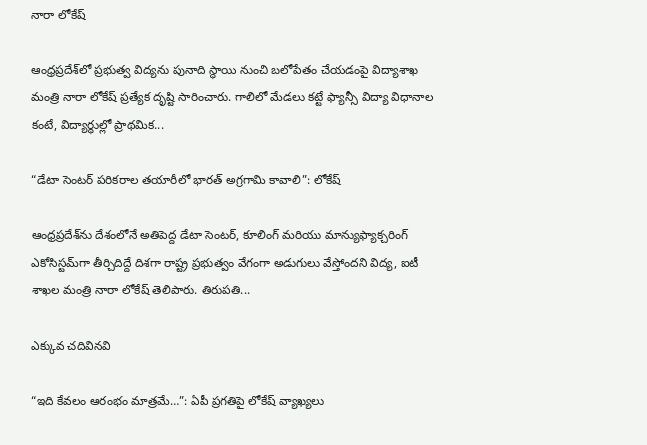నారా లోకేష్

ఆంధ్రప్రదేశ్‌లో ప్రభుత్వ విద్యను పునాది స్థాయి నుంచి బలోపేతం చేయడంపై విద్యాశాఖ మంత్రి నారా లోకేష్ ప్రత్యేక దృష్టి సారించారు. గాలిలో మేడలు కట్టే ఫ్యాన్సీ విద్యా విధానాల కంటే, విద్యార్థుల్లో ప్రాథమిక...

“డేటా సెంటర్ పరికరాల తయారీలో భారత్ అగ్రగామి కావాలి”: లోకేష్

ఆంధ్రప్రదేశ్‌ను దేశంలోనే అతిపెద్ద డేటా సెంటర్, కూలింగ్ మరియు మాన్యుఫ్యాక్చరింగ్ ఎకోసిస్టమ్‌గా తీర్చిదిద్దే దిశగా రాష్ట్ర ప్రభుత్వం వేగంగా అడుగులు వేస్తోందని విద్య, ఐటీ శాఖల మంత్రి నారా లోకేష్ తెలిపారు. తిరుపతి...

ఎక్కువ చదివినవి

“ఇది కేవలం ఆరంభం మాత్రమే…”: ఏపీ ప్రగతిపై లోకేష్ వ్యాఖ్యలు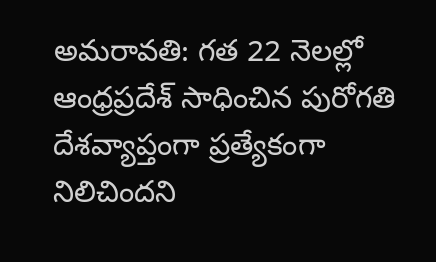అమరావతి: గత 22 నెలల్లో ఆంధ్రప్రదేశ్ సాధించిన పురోగతి దేశవ్యాప్తంగా ప్రత్యేకంగా నిలిచిందని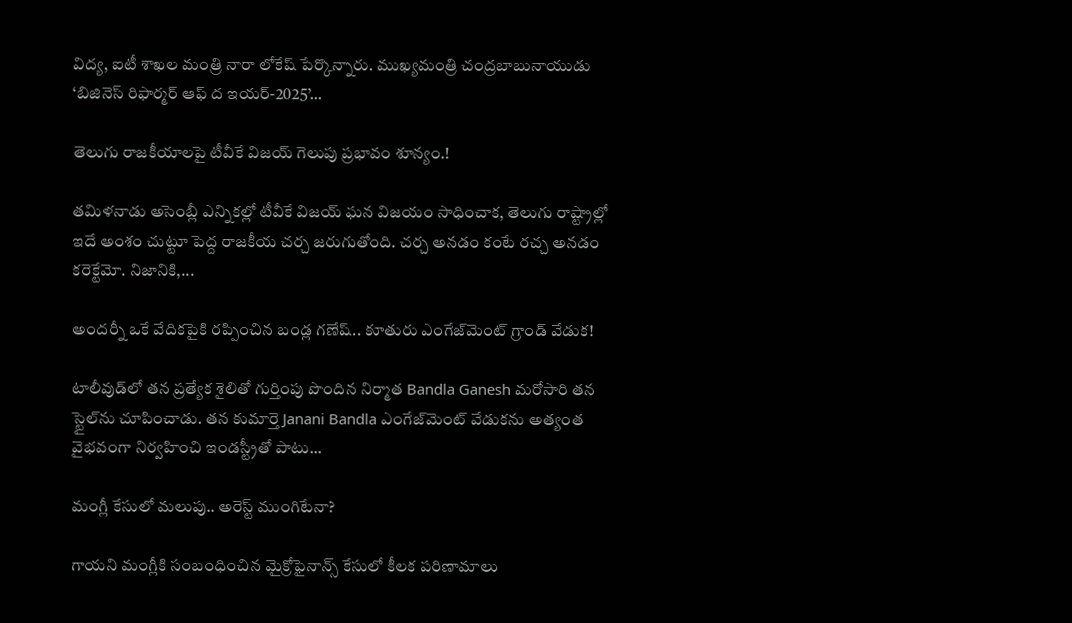విద్య, ఐటీ శాఖల మంత్రి నారా లోకేష్ పేర్కొన్నారు. ముఖ్యమంత్రి చంద్రబాబునాయుడు ‘బిజినెస్ రిఫార్మర్ ఆఫ్ ద ఇయర్-2025’...

తెలుగు రాజకీయాలపై టీవీకే విజయ్ గెలుపు ప్రభావం శూన్యం.!

తమిళనాడు అసెంబ్లీ ఎన్నికల్లో టీవీకే విజయ్ ఘన విజయం సాధించాక, తెలుగు రాష్ట్రాల్లో ఇదే అంశం చుట్టూ పెద్ద రాజకీయ చర్చ జరుగుతోంది. చర్చ అనడం కంటే రచ్చ అనడం కరెక్టేమో. నిజానికి,...

అందర్నీ ఒకే వేదికపైకి రప్పించిన బండ్ల గణేష్.. కూతురు ఎంగేజ్‌మెంట్ గ్రాండ్ వేడుక!

టాలీవుడ్‌లో తన ప్రత్యేక శైలితో గుర్తింపు పొందిన నిర్మాత Bandla Ganesh మరోసారి తన స్టైల్‌ను చూపించాడు. తన కుమార్తె Janani Bandla ఎంగేజ్‌మెంట్ వేడుకను అత్యంత వైభవంగా నిర్వహించి ఇండస్ట్రీతో పాటు...

మంగ్లీ కేసులో మలుపు.. అరెస్ట్ ముంగిటేనా?

గాయని మంగ్లీకి సంబంధించిన మైక్రోఫైనాన్స్ కేసులో కీలక పరిణామాలు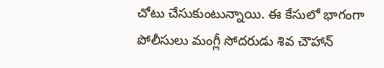చోటు చేసుకుంటున్నాయి. ఈ కేసులో భాగంగా పోలీసులు మంగ్లీ సోదరుడు శివ చౌహాన్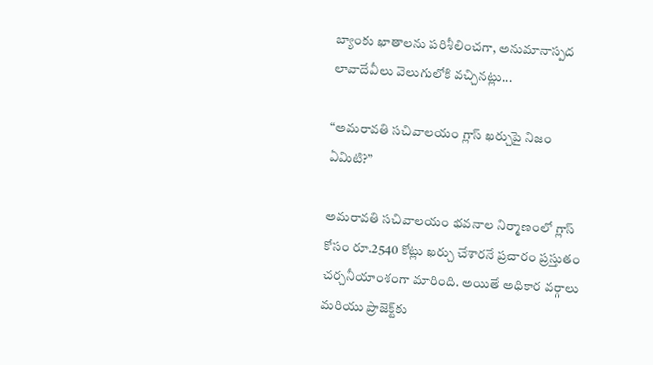బ్యాంకు ఖాతాలను పరిశీలించగా, అనుమానాస్పద లావాదేవీలు వెలుగులోకి వచ్చినట్లు...

“అమరావతి సచివాలయం గ్లాస్ ఖర్చుపై నిజం ఏమిటి?”

అమరావతి సచివాలయం భవనాల నిర్మాణంలో గ్లాస్ కోసం రూ.2540 కోట్లు ఖర్చు చేశారనే ప్రచారం ప్రస్తుతం చర్చనీయాంశంగా మారింది. అయితే అధికార వర్గాలు మరియు ప్రాజెక్ట్‌కు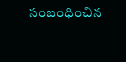సంబంధించిన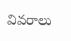వివరాలు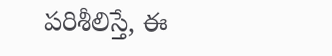పరిశీలిస్తే, ఈ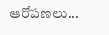ఆరోపణలు...